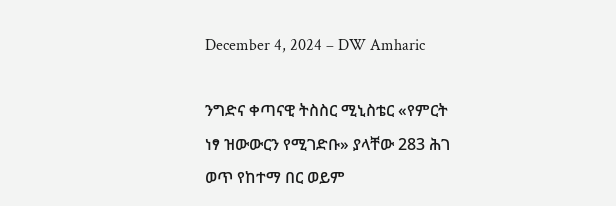December 4, 2024 – DW Amharic

ንግድና ቀጣናዊ ትስስር ሚኒስቴር «የምርት ነፃ ዝውውርን የሚገድቡ» ያላቸው 283 ሕገ ወጥ የከተማ በር ወይም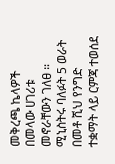መቅረጫ ኬላዎች በመላው ሀገሪቱ መኖራቸውን ገለፀ ። ሚኒስትሩ ባለፉት 5 ወራት በመቶ ሺህ የንግድ ተቋማት ላይ ርምጃ ተወሰደ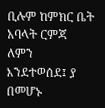ቢሉም ከምክር ቤት አባላት ርምጃ ለምን እንደተወሰደ፤ ያ በመሆኑ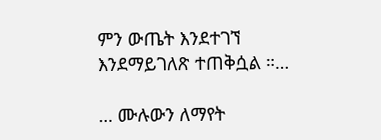ምን ውጤት እንደተገኘ እንደማይገለጽ ተጠቅሷል ።…

… ሙሉውን ለማየት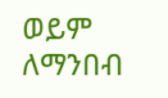ወይም ለማንበብ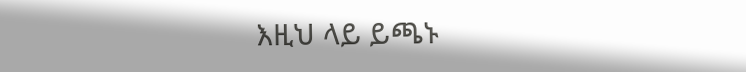እዚህ ላይ ይጫኑ